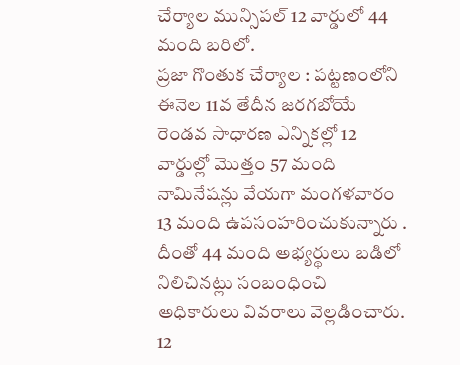చేర్యాల మున్సిపల్ 12 వార్డులో 44 మంది బరిలో.
ప్రజా గొంతుక చేర్యాల : పట్టణంలోని ఈనెల 11వ తేదీన జరగబోయే రెండవ సాధారణ ఎన్నికల్లో 12 వార్డుల్లో మొత్తం 57 మంది నామినేషన్లు వేయగా మంగళవారం 13 మంది ఉపసంహరించుకున్నారు . దీంతో 44 మంది అభ్యర్థులు బడిలో నిలిచినట్లు సంబంధించి అధికారులు వివరాలు వెల్లడించారు. 12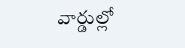వార్డుల్లో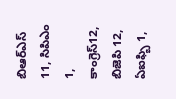బిఆర్ఎస్ 11, సిపిఎం 1, కాంగ్రెస్12, బిజెపి 12, ఏఐఫ్బి 1,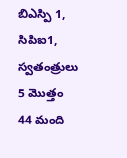బిఎస్పి 1, సిపిఐ1, స్వతంత్రులు 5 మొత్తం 44 మంది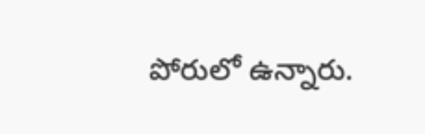పోరులో ఉన్నారు.